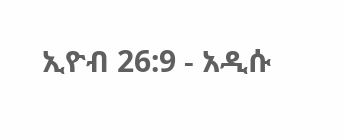ኢዮብ 26:9 - አዲሱ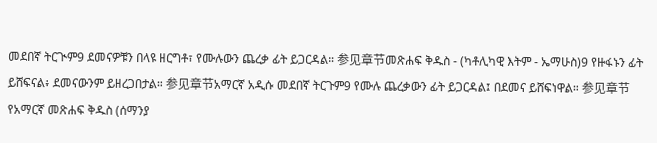መደበኛ ትርጒም9 ደመናዎቹን በላዩ ዘርግቶ፣ የሙሉውን ጨረቃ ፊት ይጋርዳል። 参见章节መጽሐፍ ቅዱስ - (ካቶሊካዊ እትም - ኤማሁስ)9 የዙፋኑን ፊት ይሸፍናል፥ ደመናውንም ይዘረጋበታል። 参见章节አማርኛ አዲሱ መደበኛ ትርጉም9 የሙሉ ጨረቃውን ፊት ይጋርዳል፤ በደመና ይሸፍነዋል። 参见章节የአማርኛ መጽሐፍ ቅዱስ (ሰማንያ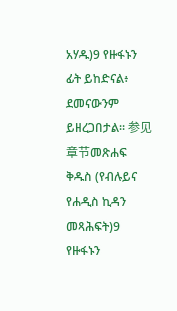አሃዱ)9 የዙፋኑን ፊት ይከድናል፥ ደመናውንም ይዘረጋበታል። 参见章节መጽሐፍ ቅዱስ (የብሉይና የሐዲስ ኪዳን መጻሕፍት)9 የዙፋኑን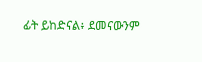ፊት ይከድናል፥ ደመናውንም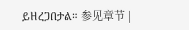ይዘረጋበታል። 参见章节 |